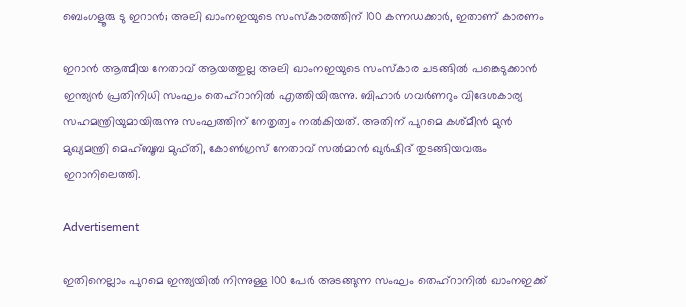ബെംഗളൂരു ടു ഇറാന്‍; അലി ഖാംനഇയുടെ സംസ്‌കാരത്തിന് 100 കന്നഡക്കാര്‍, ഇതാണ് കാരണം

ഇറാന്‍ ആത്മീയ നേതാവ് ആയത്തുല്ല അലി ഖാംനഇയുടെ സംസ്‌കാര ചടങ്ങില്‍ പങ്കെടുക്കാന്‍ ഇന്ത്യന്‍ പ്രതിനിധി സംഘം തെഹ്‌റാനില്‍ എത്തിയിരുന്നു. ബിഹാര്‍ ഗവര്‍ണറും വിദേശകാര്യ സഹമന്ത്രിയുമായിരുന്നു സംഘത്തിന് നേതൃത്വം നല്‍കിയത്. അതിന് പുറമെ കശ്മീന്‍ മുന്‍ മുഖ്യമന്ത്രി മെഹ്ബൂബ മുഫ്തി, കോണ്‍ഗ്രസ് നേതാവ് സല്‍മാന്‍ ഖുര്‍ഷിദ് തുടങ്ങിയവരും ഇറാനിലെത്തി.

Advertisement

ഇതിനെല്ലാം പുറമെ ഇന്ത്യയില്‍ നിന്നുള്ള 100 പേര്‍ അടങ്ങുന്ന സംഘം തെഹ്‌റാനില്‍ ഖാംനഇക്ക്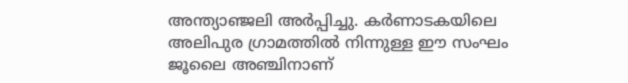അന്ത്യാഞ്ജലി അര്‍പ്പിച്ചു. കര്‍ണാടകയിലെ അലിപുര ഗ്രാമത്തില്‍ നിന്നുള്ള ഈ സംഘം ജൂലൈ അഞ്ചിനാണ്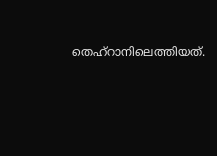തെഹ്‌റാനിലെത്തിയത്.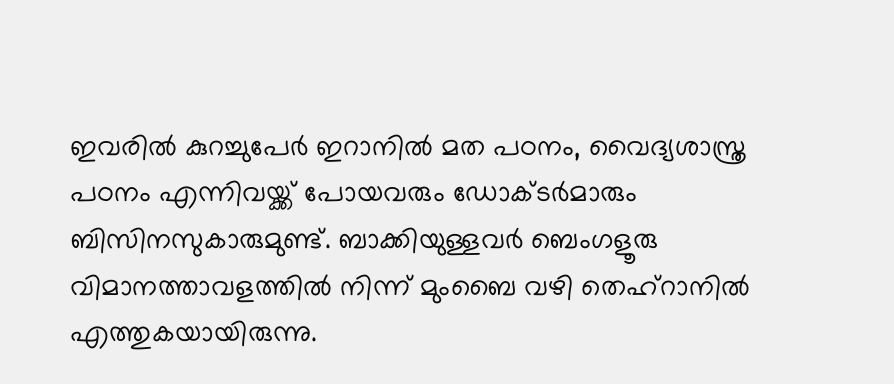ഇവരില്‍ കുറച്ചുപേര്‍ ഇറാനില്‍ മത പഠനം, വൈദ്യശാസ്ത്ര പഠനം എന്നിവയ്ക്ക് പോയവരും ഡോക്ടര്‍മാരും ബിസിനസുകാരുമുണ്ട്. ബാക്കിയുള്ളവര്‍ ബെംഗളൂരു വിമാനത്താവളത്തില്‍ നിന്ന് മുംബൈ വഴി തെഹ്‌റാനില്‍ എത്തുകയായിരുന്നു.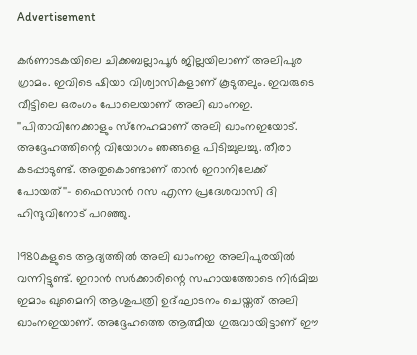Advertisement

കര്‍ണാടകയിലെ ചിക്കബല്ലാപൂര്‍ ജില്ലയിലാണ് അലിപുര ഗ്രാമം. ഇവിടെ ഷിയാ വിശ്വാസികളാണ് കൂടുതലും. ഇവരുടെ വീട്ടിലെ ഒരംഗം പോലെയാണ് അലി ഖാംനഇ. ''പിതാവിനേക്കാളും സ്‌നേഹമാണ് അലി ഖാംനഇയോട്. അദ്ദേഹത്തിന്റെ വിയോഗം ഞങ്ങളെ പിടിച്ചുലച്ചു. തീരാ കടപ്പാടുണ്ട്. അതുകൊണ്ടാണ് താന്‍ ഇറാനിലേക്ക് പോയത്''- ഫൈസാന്‍ റസ എന്ന പ്രദേശവാസി ദി ഹിന്ദുവിനോട് പറഞ്ഞു.

1980കളുടെ ആദ്യത്തില്‍ അലി ഖാംനഇ അലിപുരയില്‍ വന്നിട്ടുണ്ട്. ഇറാന്‍ സര്‍ക്കാരിന്റെ സഹായത്തോടെ നിര്‍മിച്ച ഇമാം ഖുമൈനി ആശുപത്രി ഉദ്ഘാടനം ചെയ്തത് അലി ഖാംനഇയാണ്. അദ്ദേഹത്തെ ആത്മീയ ഗുരുവായിട്ടാണ് ഈ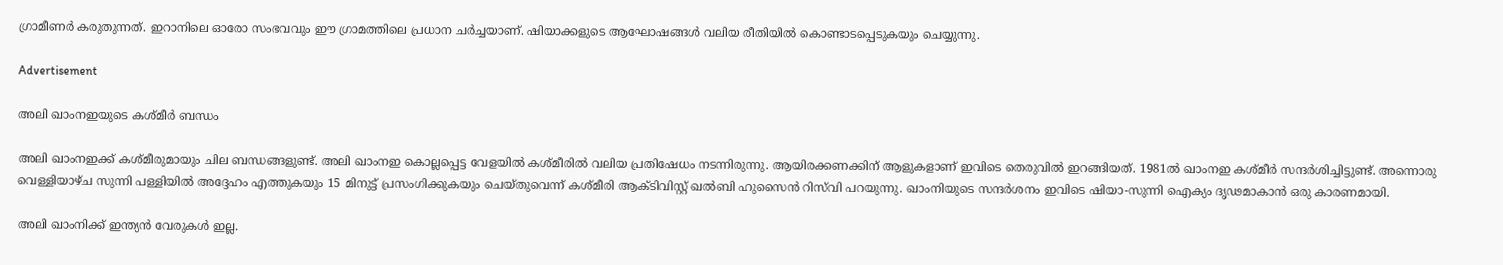ഗ്രാമീണര്‍ കരുതുന്നത്. ഇറാനിലെ ഓരോ സംഭവവും ഈ ഗ്രാമത്തിലെ പ്രധാന ചര്‍ച്ചയാണ്. ഷിയാക്കളുടെ ആഘോഷങ്ങള്‍ വലിയ രീതിയില്‍ കൊണ്ടാടപ്പെടുകയും ചെയ്യുന്നു.

Advertisement

അലി ഖാംനഇയുടെ കശ്മീര്‍ ബന്ധം

അലി ഖാംനഇക്ക് കശ്മീരുമായും ചില ബന്ധങ്ങളുണ്ട്. അലി ഖാംനഇ കൊല്ലപ്പെട്ട വേളയില്‍ കശ്മീരില്‍ വലിയ പ്രതിഷേധം നടന്നിരുന്നു. ആയിരക്കണക്കിന് ആളുകളാണ് ഇവിടെ തെരുവില്‍ ഇറങ്ങിയത്. 1981ല്‍ ഖാംനഇ കശ്മീര്‍ സന്ദര്‍ശിച്ചിട്ടുണ്ട്. അന്നൊരു വെള്ളിയാഴ്ച സുന്നി പള്ളിയില്‍ അദ്ദേഹം എത്തുകയും 15 മിനുട്ട് പ്രസംഗിക്കുകയും ചെയ്തുവെന്ന് കശ്മീരി ആക്ടിവിസ്റ്റ് ഖല്‍ബി ഹുസൈന്‍ റിസ്‌വി പറയുന്നു. ഖാംനിയുടെ സന്ദര്‍ശനം ഇവിടെ ഷിയാ-സുന്നി ഐക്യം ദൃഢമാകാന്‍ ഒരു കാരണമായി.

അലി ഖാംനിക്ക് ഇന്ത്യന്‍ വേരുകള്‍ ഇല്ല.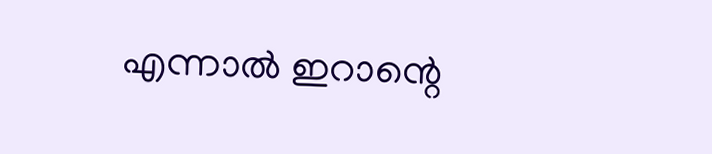എന്നാല്‍ ഇറാന്റെ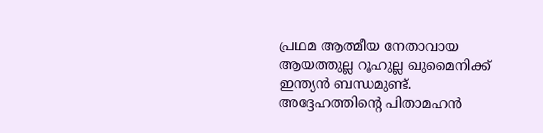പ്രഥമ ആത്മീയ നേതാവായ ആയത്തുല്ല റൂഹുല്ല ഖുമൈനിക്ക് ഇന്ത്യന്‍ ബന്ധമുണ്ട്. അദ്ദേഹത്തിന്റെ പിതാമഹന്‍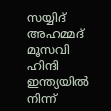സയ്യിദ് അഹമ്മദ് മൂസവി ഹിന്ദി ഇന്ത്യയില്‍ നിന്ന്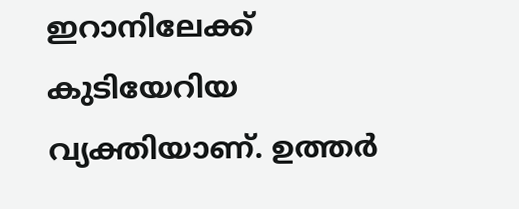ഇറാനിലേക്ക് കുടിയേറിയ വ്യക്തിയാണ്. ഉത്തര്‍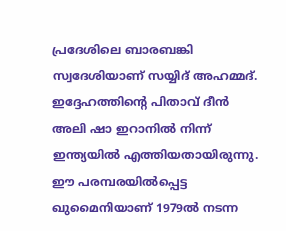പ്രദേശിലെ ബാരബങ്കി സ്വദേശിയാണ് സയ്യിദ് അഹമ്മദ്. ഇദ്ദേഹത്തിന്റെ പിതാവ് ദീന്‍ അലി ഷാ ഇറാനില്‍ നിന്ന് ഇന്ത്യയില്‍ എത്തിയതായിരുന്നു. ഈ പരമ്പരയില്‍പ്പെട്ട ഖുമൈനിയാണ് 1979ല്‍ നടന്ന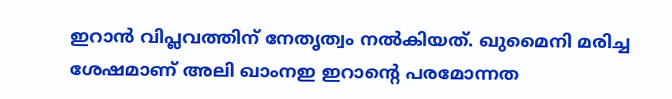ഇറാന്‍ വിപ്ലവത്തിന് നേതൃത്വം നല്‍കിയത്. ഖുമൈനി മരിച്ച ശേഷമാണ് അലി ഖാംനഇ ഇറാന്റെ പരമോന്നത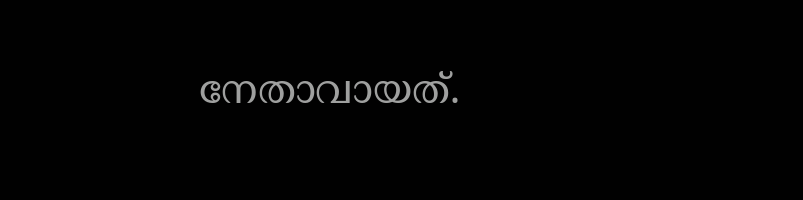നേതാവായത്.